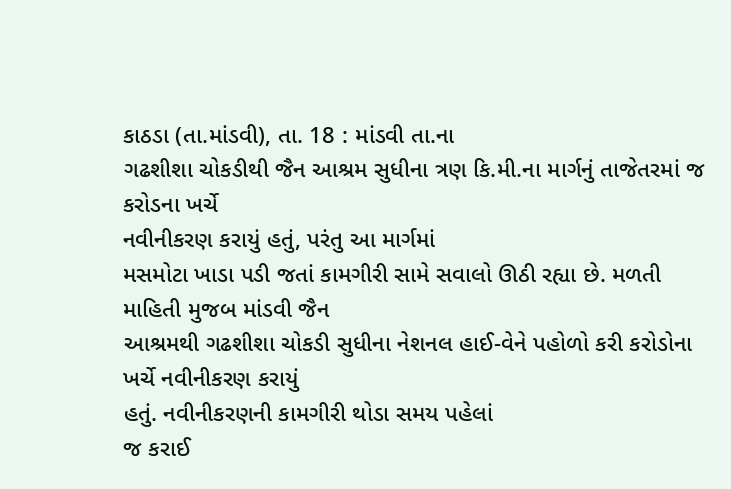કાઠડા (તા.માંડવી), તા. 18 : માંડવી તા.ના
ગઢશીશા ચોકડીથી જૈન આશ્રમ સુધીના ત્રણ કિ.મી.ના માર્ગનું તાજેતરમાં જ કરોડના ખર્ચે
નવીનીકરણ કરાયું હતું, પરંતુ આ માર્ગમાં
મસમોટા ખાડા પડી જતાં કામગીરી સામે સવાલો ઊઠી રહ્યા છે. મળતી માહિતી મુજબ માંડવી જૈન
આશ્રમથી ગઢશીશા ચોકડી સુધીના નેશનલ હાઈ-વેને પહોળો કરી કરોડોના ખર્ચે નવીનીકરણ કરાયું
હતું. નવીનીકરણની કામગીરી થોડા સમય પહેલાં
જ કરાઈ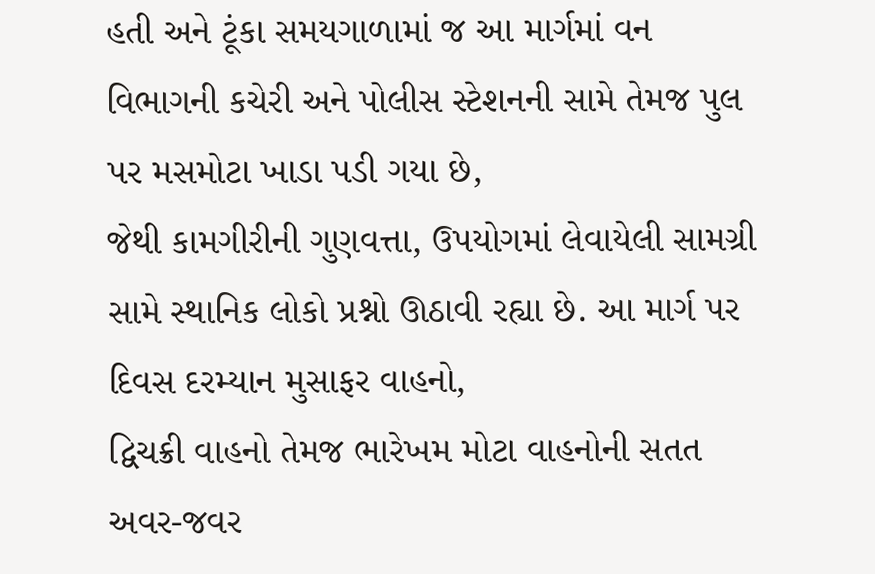હતી અને ટૂંકા સમયગાળામાં જ આ માર્ગમાં વન
વિભાગની કચેરી અને પોલીસ સ્ટેશનની સામે તેમજ પુલ પર મસમોટા ખાડા પડી ગયા છે,
જેથી કામગીરીની ગુણવત્તા, ઉપયોગમાં લેવાયેલી સામગ્રી
સામે સ્થાનિક લોકો પ્રશ્નો ઊઠાવી રહ્યા છે. આ માર્ગ પર દિવસ દરમ્યાન મુસાફર વાહનો,
દ્વિચક્રી વાહનો તેમજ ભારેખમ મોટા વાહનોની સતત અવર-જવર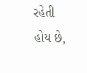રહેતી હોય છે,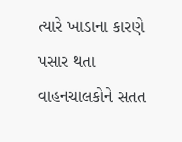ત્યારે ખાડાના કારણે પસાર થતા વાહનચાલકોને સતત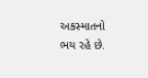અકસ્માતનો ભય રહે છે.